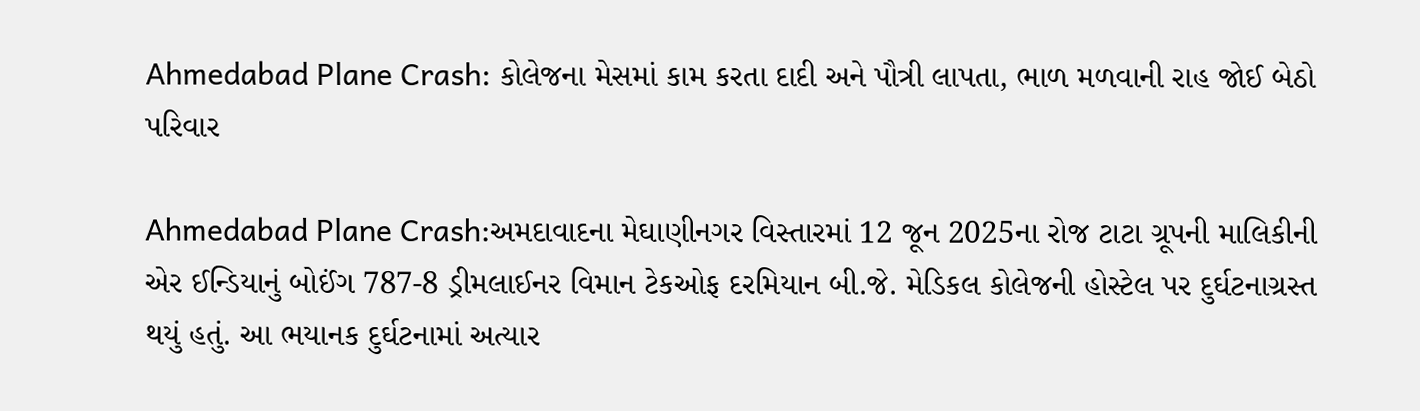Ahmedabad Plane Crash: કોલેજના મેસમાં કામ કરતા દાદી અને પૌત્રી લાપતા, ભાળ મળવાની રાહ જોઈ બેઠો પરિવાર

Ahmedabad Plane Crash:અમદાવાદના મેઘાણીનગર વિસ્તારમાં 12 જૂન 2025ના રોજ ટાટા ગ્રૂપની માલિકીની એર ઈન્ડિયાનું બોઈંગ 787-8 ડ્રીમલાઈનર વિમાન ટેકઓફ દરમિયાન બી.જે. મેડિકલ કોલેજની હોસ્ટેલ પર દુર્ઘટનાગ્રસ્ત થયું હતું. આ ભયાનક દુર્ઘટનામાં અત્યાર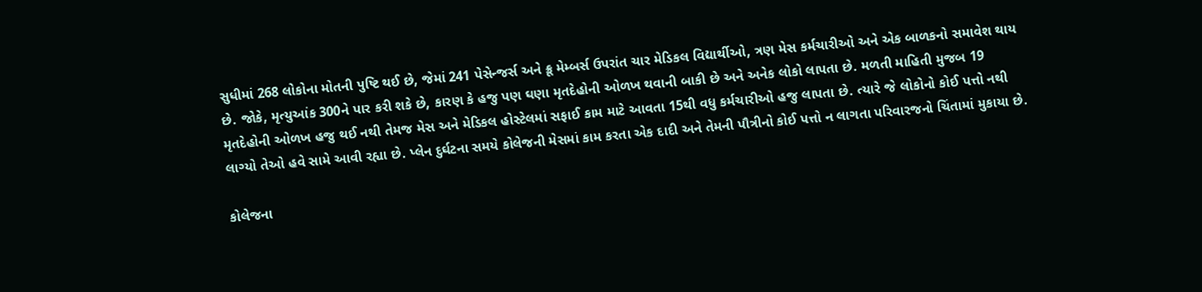સુધીમાં 268 લોકોના મોતની પુષ્ટિ થઈ છે, જેમાં 241 પેસેન્જર્સ અને ક્રૂ મેમ્બર્સ ઉપરાંત ચાર મેડિકલ વિદ્યાર્થીઓ, ત્રણ મેસ કર્મચારીઓ અને એક બાળકનો સમાવેશ થાય છે. જોકે, મૃત્યુઆંક 300ને પાર કરી શકે છે, કારણ કે હજુ પણ ઘણા મૃતદેહોની ઓળખ થવાની બાકી છે અને અનેક લોકો લાપતા છે. મળતી માહિતી મુજબ 19 મૃતદેહોની ઓળખ હજુ થઈ નથી તેમજ મેસ અને મેડિકલ હોસ્ટેલમાં સફાઈ કામ માટે આવતા 15થી વધુ કર્મચારીઓ હજુ લાપતા છે. ત્યારે જે લોકોનો કોઈ પત્તો નથી લાગ્યો તેઓ હવે સામે આવી રહ્યા છે. પ્લેન દુર્ઘટના સમયે કોલેજની મેસમાં કામ કરતા એક દાદી અને તેમની પૌત્રીનો કોઈ પત્તો ન લાગતા પરિવારજનો ચિંતામાં મુકાયા છે.

કોલેજના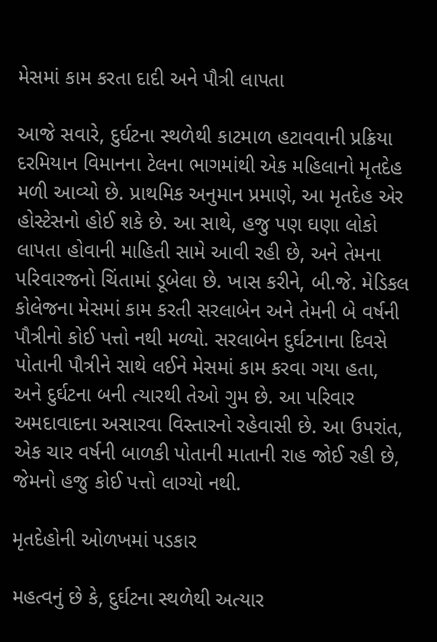મેસમાં કામ કરતા દાદી અને પૌત્રી લાપતા

આજે સવારે, દુર્ઘટના સ્થળેથી કાટમાળ હટાવવાની પ્રક્રિયા દરમિયાન વિમાનના ટેલના ભાગમાંથી એક મહિલાનો મૃતદેહ મળી આવ્યો છે. પ્રાથમિક અનુમાન પ્રમાણે, આ મૃતદેહ એર હોસ્ટેસનો હોઈ શકે છે. આ સાથે, હજુ પણ ઘણા લોકો લાપતા હોવાની માહિતી સામે આવી રહી છે, અને તેમના પરિવારજનો ચિંતામાં ડૂબેલા છે. ખાસ કરીને, બી.જે. મેડિકલ કોલેજના મેસમાં કામ કરતી સરલાબેન અને તેમની બે વર્ષની પૌત્રીનો કોઈ પત્તો નથી મળ્યો. સરલાબેન દુર્ઘટનાના દિવસે પોતાની પૌત્રીને સાથે લઈને મેસમાં કામ કરવા ગયા હતા, અને દુર્ઘટના બની ત્યારથી તેઓ ગુમ છે. આ પરિવાર અમદાવાદના અસારવા વિસ્તારનો રહેવાસી છે. આ ઉપરાંત, એક ચાર વર્ષની બાળકી પોતાની માતાની રાહ જોઈ રહી છે, જેમનો હજુ કોઈ પત્તો લાગ્યો નથી.

મૃતદેહોની ઓળખમાં પડકાર

મહત્વનું છે કે, દુર્ઘટના સ્થળેથી અત્યાર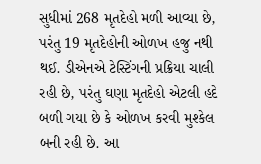સુધીમાં 268 મૃતદેહો મળી આવ્યા છે, પરંતુ 19 મૃતદેહોની ઓળખ હજુ નથી થઈ. ડીએનએ ટેસ્ટિંગની પ્રક્રિયા ચાલી રહી છે, પરંતુ ઘણા મૃતદેહો એટલી હદે બળી ગયા છે કે ઓળખ કરવી મુશ્કેલ બની રહી છે. આ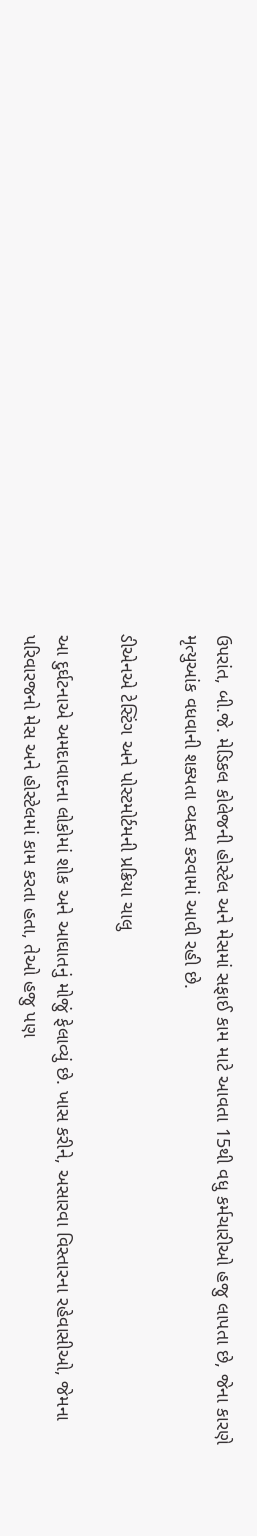ઉપરાંત, બી.જે. મેડિકલ કોલેજની હોસ્ટેલ અને મેસમાં સફાઈ કામ માટે આવતા 15થી વધુ કર્મચારીઓ હજુ લાપતા છે, જેના કારણે મૃત્યુઆંક વધવાની શક્યતા વ્યક્ત કરવામાં આવી રહી છે.

ડીએનએ ટેસ્ટિંગ અને પોસ્ટમોર્ટમની પ્રક્રિયા ચાલુ

આ દુર્ઘટનાએ અમદાવાદના લોકોમાં શોક અને આઘાતનું મોજું ફેલાવ્યું છે. ખાસ કરીને, અસારવા વિસ્તારના રહેવાસીઓ, જેમના પરિવારજનો મેસ અને હોસ્ટેલમાં કામ કરતા હતા, તેઓ હજુ પણ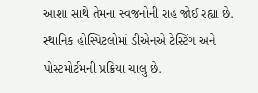આશા સાથે તેમના સ્વજનોની રાહ જોઈ રહ્યા છે. સ્થાનિક હોસ્પિટલોમાં ડીએનએ ટેસ્ટિંગ અને પોસ્ટમોર્ટમની પ્રક્રિયા ચાલુ છે.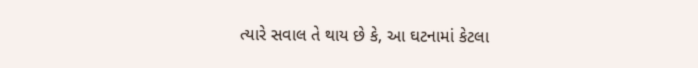ત્યારે સવાલ તે થાય છે કે, આ ઘટનામાં કેટલા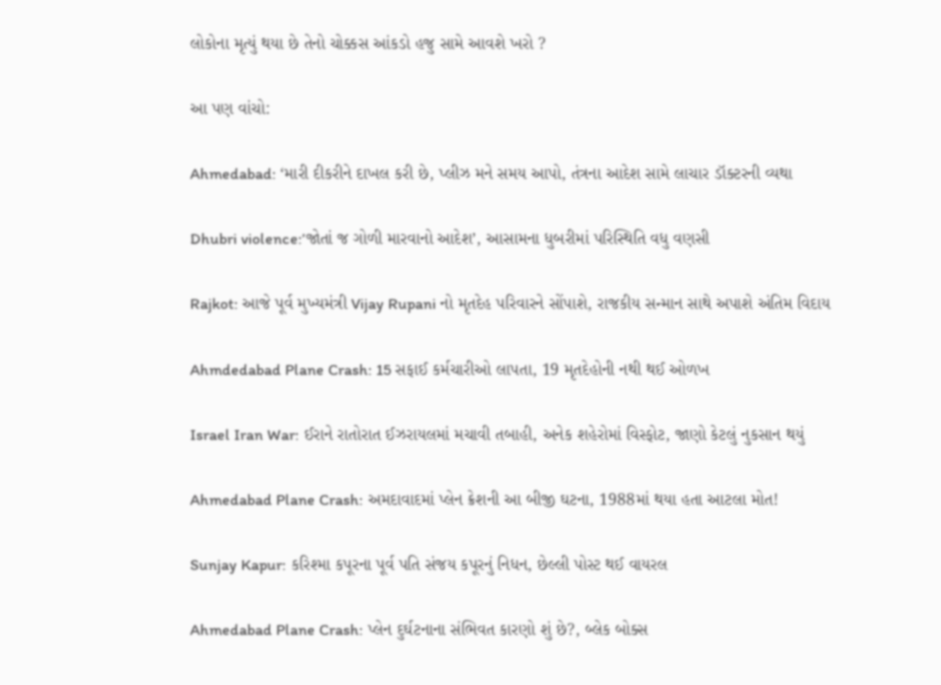લોકોના મૃત્યું થયા છે તેનો ચોક્કસ આંકડો હજુ સામે આવશે ખરો ?

આ પણ વાંચો:

Ahmedabad: ‘મારી દીકરીને દાખલ કરી છે, પ્લીઝ મને સમય આપો, તંત્રના આદેશ સામે લાચાર ડૉક્ટરની વ્યથા

Dhubri violence:’જોતાં જ ગોળી મારવાનો આદેશ’, આસામના ધુબરીમાં પરિસ્થિતિ વધુ વણસી

Rajkot: આજે પૂર્વ મુખ્યમંત્રી Vijay Rupani નો મૃતદેહ પરિવારને સોંપાશે, રાજકીય સન્માન સાથે અપાશે અંતિમ વિદાય

Ahmdedabad Plane Crash: 15 સફાઈ કર્મચારીઓ લાપતા, 19 મૃતદેહોની નથી થઈ ઓળખ

Israel Iran War: ઈરાને રાતોરાત ઈઝરાયલમાં મચાવી તબાહી, અનેક શહેરોમાં વિસ્ફોટ, જાણો કેટલું નુકસાન થયું

Ahmedabad Plane Crash: અમદાવાદમાં પ્લેન ક્રેશની આ બીજી ઘટના, 1988માં થયા હતા આટલા મોત!

Sunjay Kapur: કરિશ્મા કપૂરના પૂર્વ પતિ સંજય કપૂરનું નિધન, છેલ્લી પોસ્ટ થઈ વાયરલ

Ahmedabad Plane Crash: પ્લેન દુર્ઘટનાના સંભિવત કારણો શું છે?, બ્લેક બોક્સ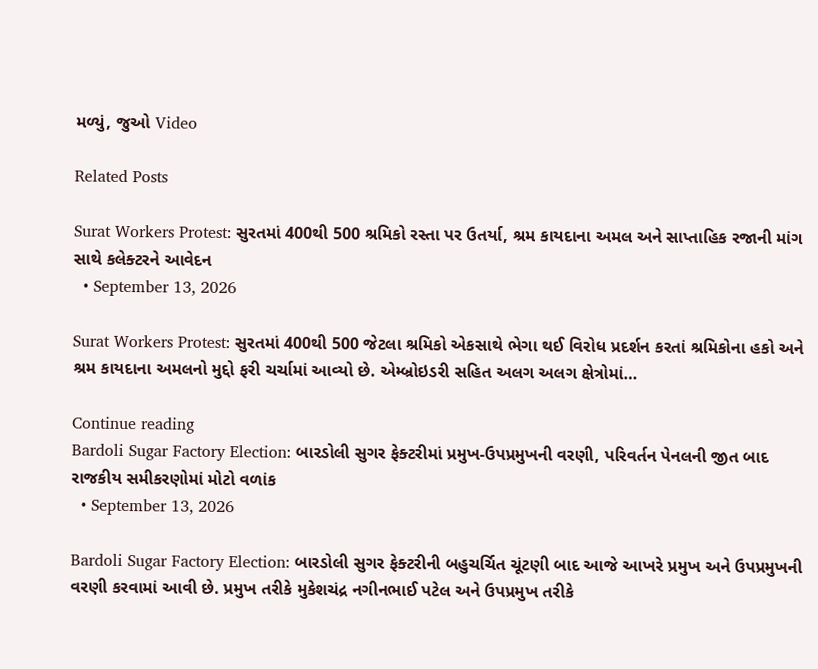મળ્યું, જુઓ Video

Related Posts

Surat Workers Protest: સુરતમાં 400થી 500 શ્રમિકો રસ્તા પર ઉતર્યા, શ્રમ કાયદાના અમલ અને સાપ્તાહિક રજાની માંગ સાથે કલેક્ટરને આવેદન
  • September 13, 2026

Surat Workers Protest: સુરતમાં 400થી 500 જેટલા શ્રમિકો એકસાથે ભેગા થઈ વિરોધ પ્રદર્શન કરતાં શ્રમિકોના હકો અને શ્રમ કાયદાના અમલનો મુદ્દો ફરી ચર્ચામાં આવ્યો છે. એમ્બ્રોઇડરી સહિત અલગ અલગ ક્ષેત્રોમાં…

Continue reading
Bardoli Sugar Factory Election: બારડોલી સુગર ફેક્ટરીમાં પ્રમુખ-ઉપપ્રમુખની વરણી, પરિવર્તન પેનલની જીત બાદ રાજકીય સમીકરણોમાં મોટો વળાંક
  • September 13, 2026

Bardoli Sugar Factory Election: બારડોલી સુગર ફેક્ટરીની બહુચર્ચિત ચૂંટણી બાદ આજે આખરે પ્રમુખ અને ઉપપ્રમુખની વરણી કરવામાં આવી છે. પ્રમુખ તરીકે મુકેશચંદ્ર નગીનભાઈ પટેલ અને ઉપપ્રમુખ તરીકે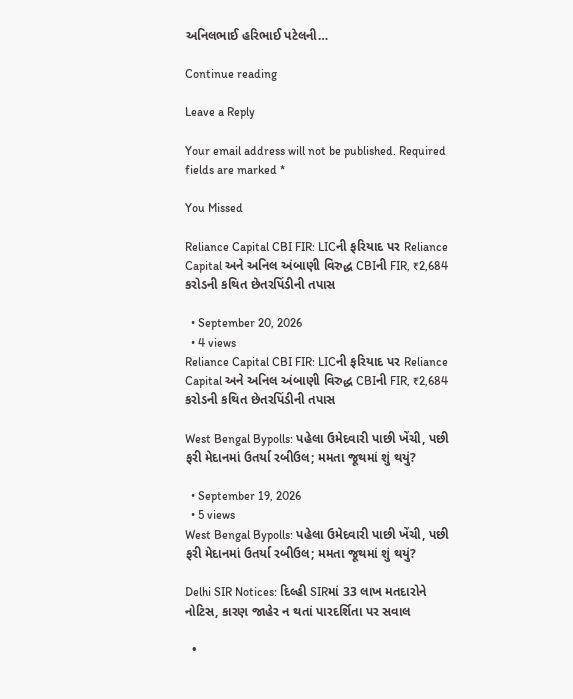અનિલભાઈ હરિભાઈ પટેલની…

Continue reading

Leave a Reply

Your email address will not be published. Required fields are marked *

You Missed

Reliance Capital CBI FIR: LICની ફરિયાદ પર Reliance Capital અને અનિલ અંબાણી વિરુદ્ધ CBIની FIR, ₹2,684 કરોડની કથિત છેતરપિંડીની તપાસ

  • September 20, 2026
  • 4 views
Reliance Capital CBI FIR: LICની ફરિયાદ પર Reliance Capital અને અનિલ અંબાણી વિરુદ્ધ CBIની FIR, ₹2,684 કરોડની કથિત છેતરપિંડીની તપાસ

West Bengal Bypolls: પહેલા ઉમેદવારી પાછી ખેંચી, પછી ફરી મેદાનમાં ઉતર્યા રબીઉલ; મમતા જૂથમાં શું થયું?

  • September 19, 2026
  • 5 views
West Bengal Bypolls: પહેલા ઉમેદવારી પાછી ખેંચી, પછી ફરી મેદાનમાં ઉતર્યા રબીઉલ; મમતા જૂથમાં શું થયું?

Delhi SIR Notices: દિલ્હી SIRમાં 33 લાખ મતદારોને નોટિસ, કારણ જાહેર ન થતાં પારદર્શિતા પર સવાલ

  •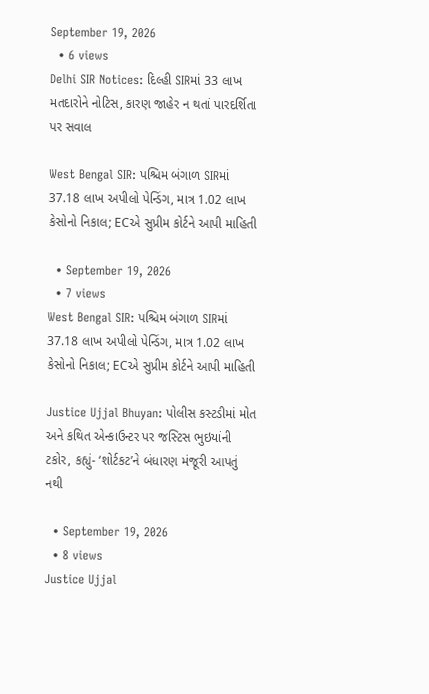September 19, 2026
  • 6 views
Delhi SIR Notices: દિલ્હી SIRમાં 33 લાખ મતદારોને નોટિસ, કારણ જાહેર ન થતાં પારદર્શિતા પર સવાલ

West Bengal SIR: પશ્ચિમ બંગાળ SIRમાં 37.18 લાખ અપીલો પેન્ડિંગ, માત્ર 1.02 લાખ કેસોનો નિકાલ; ECએ સુપ્રીમ કોર્ટને આપી માહિતી

  • September 19, 2026
  • 7 views
West Bengal SIR: પશ્ચિમ બંગાળ SIRમાં 37.18 લાખ અપીલો પેન્ડિંગ, માત્ર 1.02 લાખ કેસોનો નિકાલ; ECએ સુપ્રીમ કોર્ટને આપી માહિતી

Justice Ujjal Bhuyan: પોલીસ કસ્ટડીમાં મોત અને કથિત એન્કાઉન્ટર પર જસ્ટિસ ભુઇયાંની ટકોર, કહ્યું- ‘શોર્ટકટ’ને બંધારણ મંજૂરી આપતું નથી

  • September 19, 2026
  • 8 views
Justice Ujjal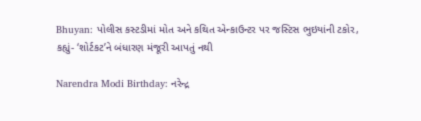Bhuyan: પોલીસ કસ્ટડીમાં મોત અને કથિત એન્કાઉન્ટર પર જસ્ટિસ ભુઇયાંની ટકોર, કહ્યું- ‘શોર્ટકટ’ને બંધારણ મંજૂરી આપતું નથી

Narendra Modi Birthday: નરેન્દ્ર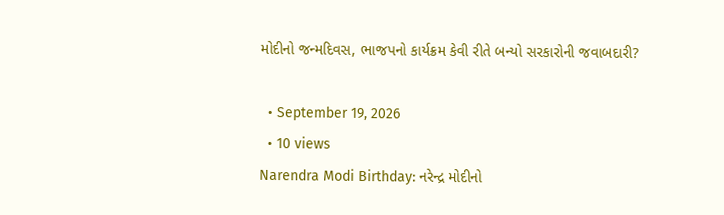મોદીનો જન્મદિવસ, ભાજપનો કાર્યક્રમ કેવી રીતે બન્યો સરકારોની જવાબદારી?

  • September 19, 2026
  • 10 views
Narendra Modi Birthday: નરેન્દ્ર મોદીનો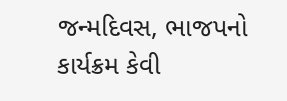જન્મદિવસ, ભાજપનો કાર્યક્રમ કેવી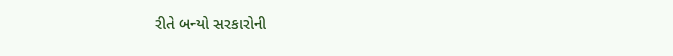રીતે બન્યો સરકારોની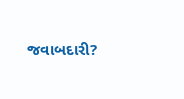જવાબદારી?